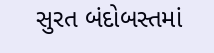સુરત બંદોબસ્તમાં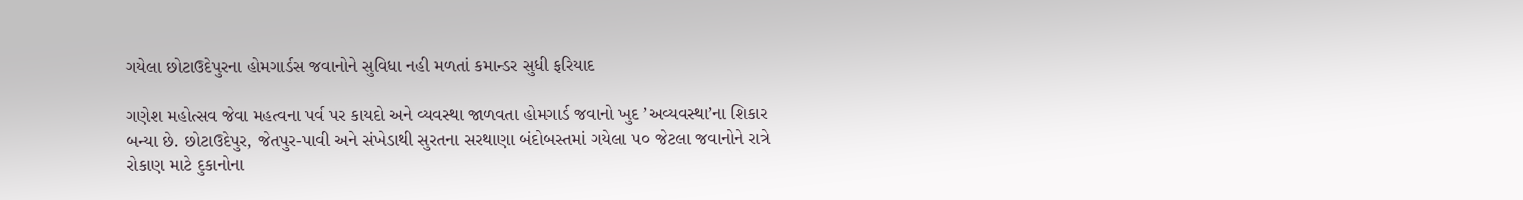ગયેલા છોટાઉદેપુરના હોમગાર્ડસ જવાનોને સુવિધા નહી મળતાં કમાન્ડર સુધી ફરિયાદ

ગણેશ મહોત્સવ જેવા મહત્વના પર્વ પર કાયદો અને વ્યવસ્થા જાળવતા હોમગાર્ડ જવાનો ખુદ ’અવ્યવસ્થા’ના શિકાર બન્યા છે. છોટાઉદેપુર, જેતપુર-પાવી અને સંખેડાથી સુરતના સરથાણા બંદોબસ્તમાં ગયેલા ૫૦ જેટલા જવાનોને રાત્રે રોકાણ માટે દુકાનોના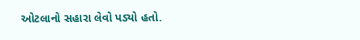ઓટલાનો સહારા લેવો પડ્યો હતો.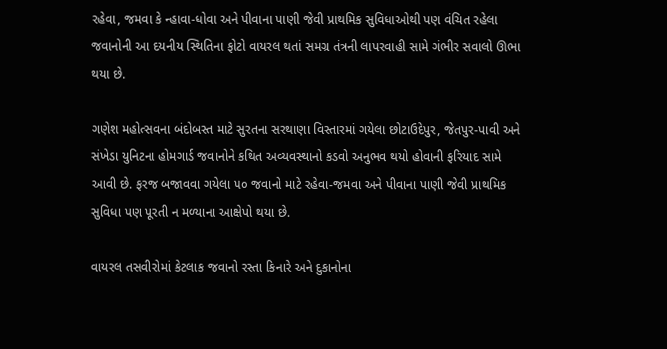રહેવા, જમવા કે ન્હાવા-ધોવા અને પીવાના પાણી જેવી પ્રાથમિક સુવિધાઓથી પણ વંચિત રહેલા જવાનોની આ દયનીય સ્થિતિના ફોટો વાયરલ થતાં સમગ્ર તંત્રની લાપરવાહી સામે ગંભીર સવાલો ઊભા થયા છે.

ગણેશ મહોત્સવના બંદોબસ્ત માટે સુરતના સરથાણા વિસ્તારમાં ગયેલા છોટાઉદેપુર, જેતપુર-પાવી અને સંખેડા યુનિટના હોમગાર્ડ જવાનોને કથિત અવ્યવસ્થાનો કડવો અનુભવ થયો હોવાની ફરિયાદ સામે આવી છે. ફરજ બજાવવા ગયેલા ૫૦ જવાનો માટે રહેવા-જમવા અને પીવાના પાણી જેવી પ્રાથમિક સુવિધા પણ પૂરતી ન મળ્યાના આક્ષેપો થયા છે.

વાયરલ તસવીરોમાં કેટલાક જવાનો રસ્તા કિનારે અને દુકાનોના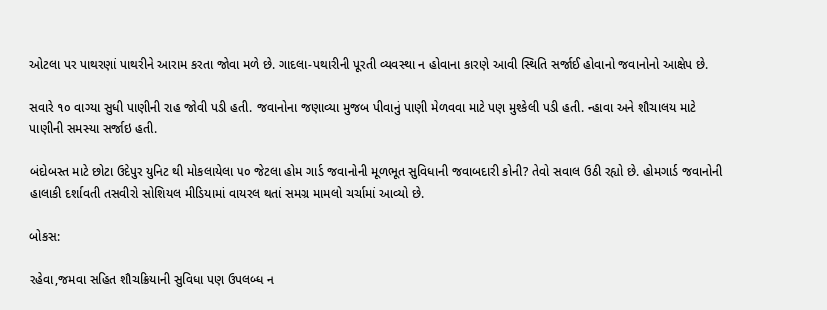ઓટલા પર પાથરણાં પાથરીને આરામ કરતા જોવા મળે છે. ગાદલા-પથારીની પૂરતી વ્યવસ્થા ન હોવાના કારણે આવી સ્થિતિ સર્જાઈ હોવાનો જવાનોનો આક્ષેપ છે.

સવારે ૧૦ વાગ્યા સુધી પાણીની રાહ જોવી પડી હતી. જવાનોના જણાવ્યા મુજબ પીવાનું પાણી મેળવવા માટે પણ મુશ્કેલી પડી હતી. ન્હાવા અને શૌચાલય માટે પાણીની સમસ્યા સર્જાઇ હતી.

બંદોબસ્ત માટે છોટા ઉદેપુર યુનિટ થી મોકલાયેલા ૫૦ જેટલા હોમ ગાર્ડ જવાનોની મૂળભૂત સુવિધાની જવાબદારી કોની? તેવો સવાલ ઉઠી રહ્યો છે. હોમગાર્ડ જવાનોની હાલાકી દર્શાવતી તસવીરો સોશિયલ મીડિયામાં વાયરલ થતાં સમગ્ર મામલો ચર્ચામાં આવ્યો છે.

બોકસ:

રહેવા,જમવા સહિત શૌચક્રિયાની સુવિધા પણ ઉપલબ્ધ ન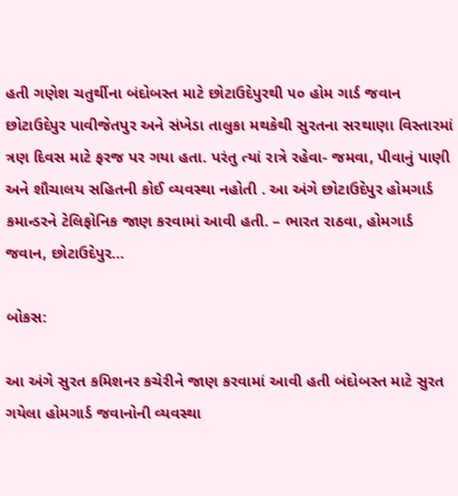હતી ગણેશ ચતુર્થીના બંદોબસ્ત માટે છોટાઉદેપુરથી ૫૦ હોમ ગાર્ડ જવાન છોટાઉદેપુર પાવીજેતપુર અને સંખેડા તાલુકા મથકેથી સુરતના સરથાણા વિસ્તારમાં ત્રણ દિવસ માટે ફરજ પર ગયા હતા. પરંતુ ત્યાં રાત્રે રહેવા- જમવા, પીવાનું પાણી અને શૌચાલય સહિતની કોઈ વ્યવસ્થા નહોતી . આ અંગે છોટાઉદેપુર હોમગાર્ડ કમાન્ડરને ટેલિફોનિક જાણ કરવામાં આવી હતી. – ભારત રાઠવા, હોમગાર્ડ જવાન, છોટાઉદેપુર…

બોકસ:

આ અંગે સુરત કમિશનર કચેરીને જાણ કરવામાં આવી હતી બંદોબસ્ત માટે સુરત ગયેલા હોમગાર્ડ જવાનોની વ્યવસ્થા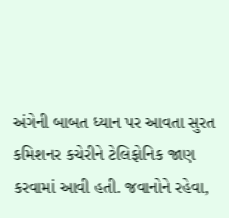અંગેની બાબત ધ્યાન પર આવતા સુરત કમિશનર કચેરીને ટેલિફોનિક જાણ કરવામાં આવી હતી. જવાનોને રહેવા,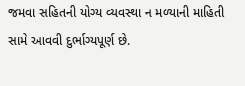જમવા સહિતની યોગ્ય વ્યવસ્થા ન મળ્યાની માહિતી સામે આવવી દુર્ભાગ્યપૂર્ણ છે.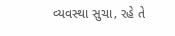વ્યવસ્થા સુચા‚ રહે તે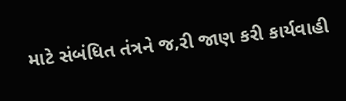માટે સંબંધિત તંત્રને જ‚રી જાણ કરી કાર્યવાહી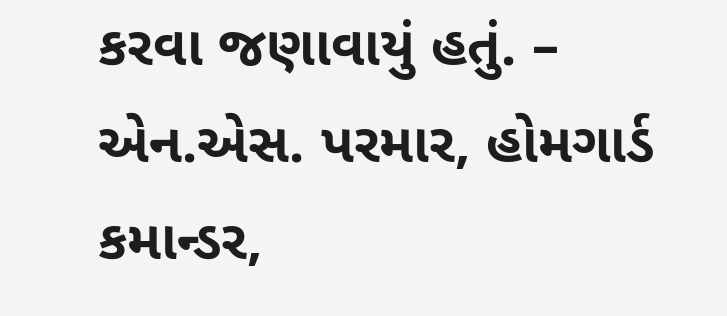કરવા જણાવાયું હતું. – એન.એસ. પરમાર, હોમગાર્ડ કમાન્ડર,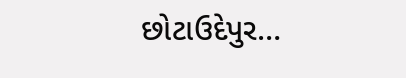છોટાઉદેપુર…